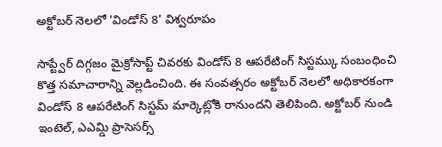అక్టోబర్ నెలలో 'విండోస్ 8' విశ్వరూపం

సాప్ట్వేర్ దిగ్గజం మైక్రోసాప్ట్ చివరకు విండోస్ 8 ఆపరేటింగ్ సిస్టమ్కు సంబంధించి కొత్త సమాచారాన్ని వెల్లడించింది. ఈ సంవత్సరం అక్టోబర్ నెలలో అధికారకంగా విండోస్ 8 ఆపరేటింగ్ సిస్టమ్ మార్కెట్లోకి రానుందని తెలిపింది. అక్టోబర్ నుండి ఇంటెల్, ఎఎమ్డి ప్రాసెసర్స్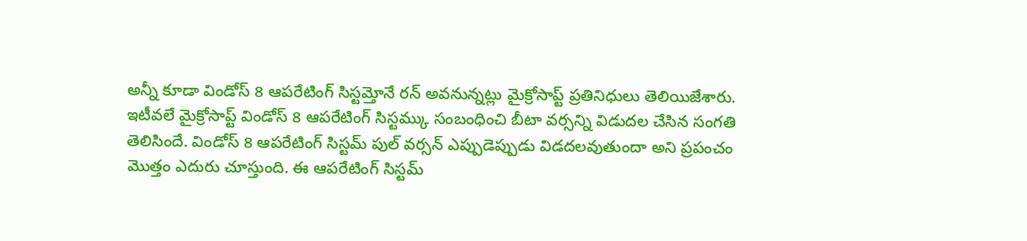అన్నీ కూడా విండోస్ 8 ఆపరేటింగ్ సిస్టమ్తోనే రన్ అవనున్నట్లు మైక్రోసాప్ట్ ప్రతినిధులు తెలియిజేశారు.
ఇటీవలే మైక్రోసాప్ట్ విండోస్ 8 ఆపరేటింగ్ సిస్టమ్కు సంబంధించి బీటా వర్సన్ని విడుదల చేసిన సంగతి తెలిసిందే. విండోస్ 8 ఆపరేటింగ్ సిస్టమ్ పుల్ వర్సన్ ఎప్పుడెప్పుడు విడదలవుతుందా అని ప్రపంచం మొత్తం ఎదురు చూస్తుంది. ఈ ఆపరేటింగ్ సిస్టమ్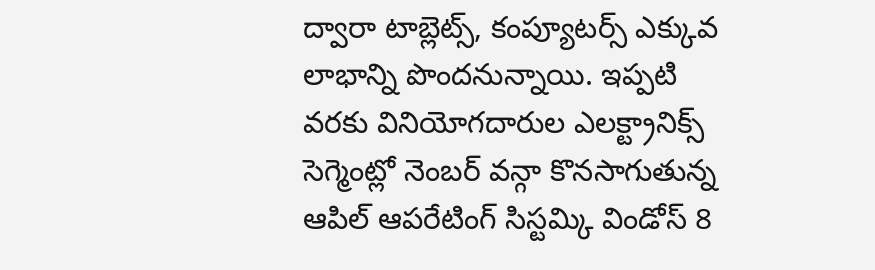ద్వారా టాబ్లెట్స్, కంప్యూటర్స్ ఎక్కువ లాభాన్ని పొందనున్నాయి. ఇప్పటి వరకు వినియోగదారుల ఎలక్ట్రానిక్స్ సెగ్మెంట్లో నెంబర్ వన్గా కొనసాగుతున్న ఆపిల్ ఆపరేటింగ్ సిస్టమ్కి విండోస్ 8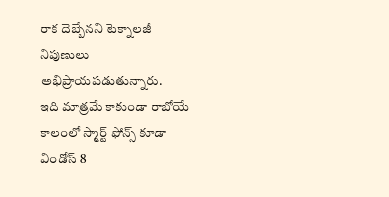రాక దెబ్బేనని టెక్నాలజీ నిపుణులు అభిప్రాయపడుతున్నారు.
ఇది మాత్రమే కాకుండా రాబోయే కాలంలో స్మార్ట్ ఫోన్స్ కూడా విండోస్ 8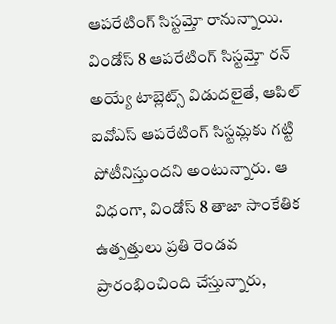ఆపరేటింగ్ సిస్టమ్తో రానున్నాయి. విండోస్ 8 ఆపరేటింగ్ సిస్టమ్తో రన్ అయ్యే టాబ్లెట్స్ విడుదలైతే, ఆపిల్ ఐవోఎస్ ఆపరేటింగ్ సిస్టమ్లకు గట్టి పోటీనిస్తుందని అంటున్నారు. ఆ విధంగా, విండోస్ 8 తాజా సాంకేతిక ఉత్పత్తులు ప్రతి రెండవ ప్రారంభించింది చేస్తున్నారు,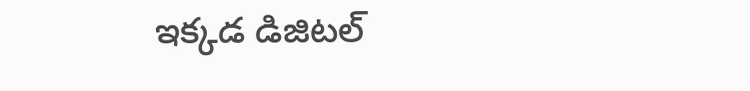ఇక్కడ డిజిటల్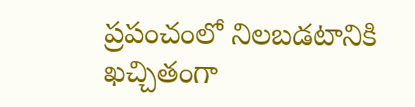ప్రపంచంలో నిలబడటానికి ఖచ్చితంగా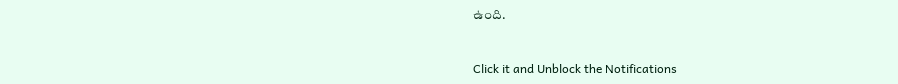ఉంది.


Click it and Unblock the Notifications